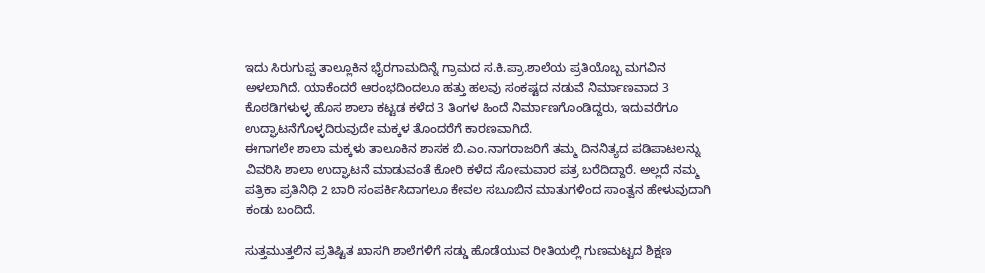ಇದು ಸಿರುಗುಪ್ಪ ತಾಲ್ಲೂಕಿನ ಭೈರಗಾಮದಿನ್ನೆ ಗ್ರಾಮದ ಸ.ಕಿ.ಪ್ರಾ.ಶಾಲೆಯ ಪ್ರತಿಯೊಬ್ಬ ಮಗವಿನ ಅಳಲಾಗಿದೆ. ಯಾಕೆಂದರೆ ಆರಂಭದಿಂದಲೂ ಹತ್ತು ಹಲವು ಸಂಕಷ್ಟದ ನಡುವೆ ನಿರ್ಮಾಣವಾದ 3 ಕೊಠಡಿಗಳುಳ್ಳ ಹೊಸ ಶಾಲಾ ಕಟ್ಟಡ ಕಳೆದ 3 ತಿಂಗಳ ಹಿಂದೆ ನಿರ್ಮಾಣಗೊಂಡಿದ್ದರು, ಇದುವರೆಗೂ ಉದ್ಘಾಟನೆಗೊಳ್ಳದಿರುವುದೇ ಮಕ್ಕಳ ತೊಂದರೆಗೆ ಕಾರಣವಾಗಿದೆ.
ಈಗಾಗಲೇ ಶಾಲಾ ಮಕ್ಕಳು ತಾಲೂಕಿನ ಶಾಸಕ ಬಿ.ಎಂ.ನಾಗರಾಜರಿಗೆ ತಮ್ಮ ದಿನನಿತ್ಯದ ಪಡಿಪಾಟಲನ್ನು ವಿವರಿಸಿ ಶಾಲಾ ಉದ್ಘಾಟನೆ ಮಾಡುವಂತೆ ಕೋರಿ ಕಳೆದ ಸೋಮವಾರ ಪತ್ರ ಬರೆದಿದ್ದಾರೆ. ಅಲ್ಲದೆ ನಮ್ಮ ಪತ್ರಿಕಾ ಪ್ರತಿನಿಧಿ 2 ಬಾರಿ ಸಂಪರ್ಕಿಸಿದಾಗಲೂ ಕೇವಲ ಸಬೂಬಿನ ಮಾತುಗಳಿಂದ ಸಾಂತ್ವನ ಹೇಳುವುದಾಗಿ ಕಂಡು ಬಂದಿದೆ.

ಸುತ್ತಮುತ್ತಲಿನ ಪ್ರತಿಷ್ಟಿತ ಖಾಸಗಿ ಶಾಲೆಗಳಿಗೆ ಸಡ್ಡು ಹೊಡೆಯುವ ರೀತಿಯಲ್ಲಿ ಗುಣಮಟ್ಟದ ಶಿಕ್ಷಣ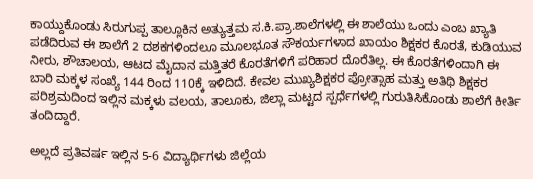ಕಾಯ್ದುಕೊಂಡು ಸಿರುಗುಪ್ಪ ತಾಲ್ಲೂಕಿನ ಅತ್ಯುತ್ತಮ ಸ.ಕಿ.ಪ್ರಾ.ಶಾಲೆಗಳಲ್ಲಿ ಈ ಶಾಲೆಯು ಒಂದು ಎಂಬ ಖ್ಯಾತಿ ಪಡೆದಿರುವ ಈ ಶಾಲೆಗೆ 2 ದಶಕಗಳಿಂದಲೂ ಮೂಲಭೂತ ಸೌಕರ್ಯಗಳಾದ ಖಾಯಂ ಶಿಕ್ಷಕರ ಕೊರತೆ, ಕುಡಿಯುವ ನೀರು, ಶೌಚಾಲಯ, ಆಟದ ಮೈದಾನ ಮತ್ತಿತರೆ ಕೊರತೆಗಳಿಗೆ ಪರಿಹಾರ ದೊರೆತಿಲ್ಲ. ಈ ಕೊರತೆಗಳಿಂದಾಗಿ ಈ ಬಾರಿ ಮಕ್ಕಳ ಸಂಖ್ಯೆ 144 ರಿಂದ 110ಕ್ಕೆ ಇಳಿದಿದೆ. ಕೇವಲ ಮುಖ್ಯಶಿಕ್ಷಕರ ಪ್ರೋತ್ಸಾಹ ಮತ್ತು ಅತಿಥಿ ಶಿಕ್ಷಕರ ಪರಿಶ್ರಮದಿಂದ ಇಲ್ಲಿನ ಮಕ್ಕಳು ವಲಯ, ತಾಲೂಕು, ಜಿಲ್ಲಾ ಮಟ್ಟದ ಸ್ಪರ್ಧೆಗಳಲ್ಲಿ ಗುರುತಿಸಿಕೊಂಡು ಶಾಲೆಗೆ ಕೀರ್ತಿ ತಂದಿದ್ದಾರೆ.

ಅಲ್ಲದೆ ಪ್ರತಿವರ್ಷ ಇಲ್ಲಿನ 5-6 ವಿದ್ಯಾರ್ಥಿಗಳು ಜಿಲ್ಲೆಯ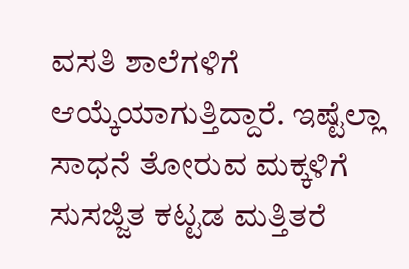ವಸತಿ ಶಾಲೆಗಳಿಗೆ ಆಯ್ಕೆಯಾಗುತ್ತಿದ್ದಾರೆ. ಇಷ್ಟೆಲ್ಲಾ ಸಾಧನೆ ತೋರುವ ಮಕ್ಕಳಿಗೆ ಸುಸಜ್ಜಿತ ಕಟ್ಟಡ ಮತ್ತಿತರೆ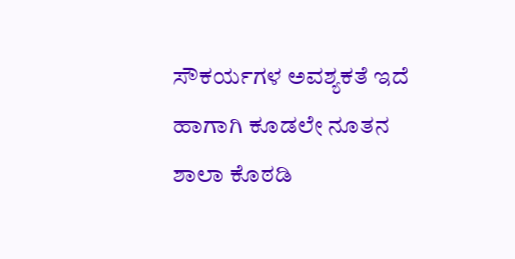ಸೌಕರ್ಯಗಳ ಅವಶ್ಯಕತೆ ಇದೆ ಹಾಗಾಗಿ ಕೂಡಲೇ ನೂತನ ಶಾಲಾ ಕೊಠಡಿ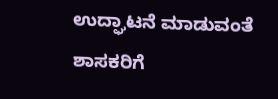ಉದ್ಘಾಟನೆ ಮಾಡುವಂತೆ ಶಾಸಕರಿಗೆ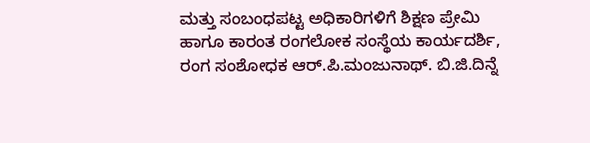ಮತ್ತು ಸಂಬಂಧಪಟ್ಟ ಅಧಿಕಾರಿಗಳಿಗೆ ಶಿಕ್ಷಣ ಪ್ರೇಮಿ ಹಾಗೂ ಕಾರಂತ ರಂಗಲೋಕ ಸಂಸ್ಥೆಯ ಕಾರ್ಯದರ್ಶಿ, ರಂಗ ಸಂಶೋಧಕ ಆರ್.ಪಿ.ಮಂಜುನಾಥ್. ಬಿ.ಜಿ.ದಿನ್ನೆ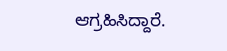ಆಗ್ರಹಿಸಿದ್ದಾರೆ.